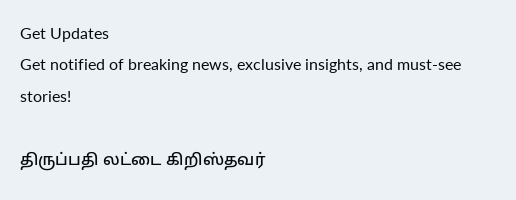Get Updates
Get notified of breaking news, exclusive insights, and must-see stories!

திருப்பதி லட்டை கிறிஸ்தவர்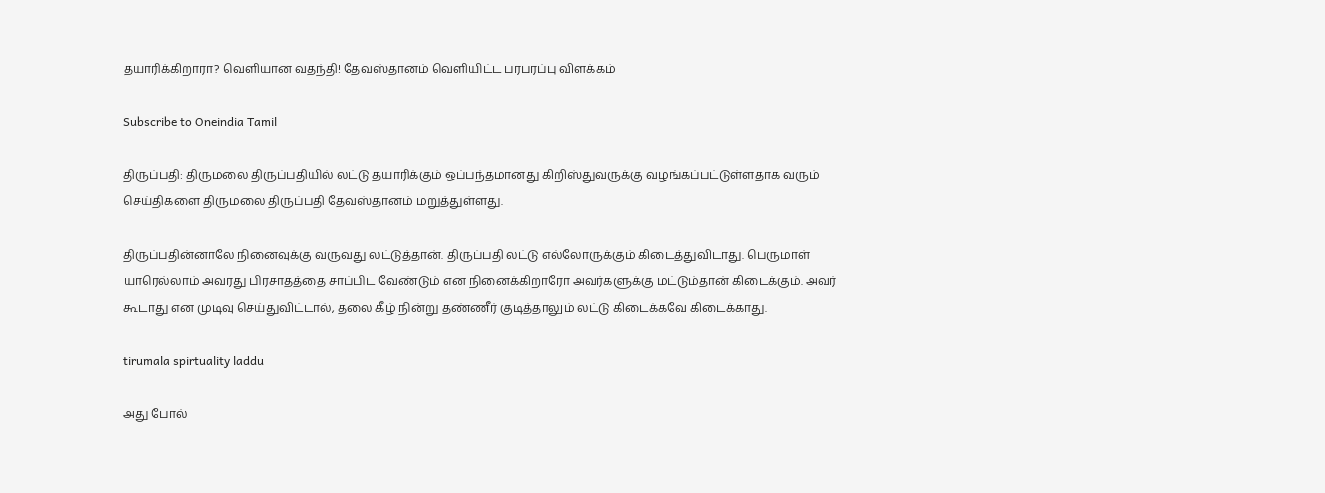தயாரிக்கிறாரா? வெளியான வதந்தி! தேவஸ்தானம் வெளியிட்ட பரபரப்பு விளக்கம்

Subscribe to Oneindia Tamil

திருப்பதி: திருமலை திருப்பதியில் லட்டு தயாரிக்கும் ஒப்பந்தமானது கிறிஸ்துவருக்கு வழங்கப்பட்டுள்ளதாக வரும் செய்திகளை திருமலை திருப்பதி தேவஸ்தானம் மறுத்துள்ளது.

திருப்பதின்னாலே நினைவுக்கு வருவது லட்டுத்தான். திருப்பதி லட்டு எல்லோருக்கும் கிடைத்துவிடாது. பெருமாள் யாரெல்லாம் அவரது பிரசாதத்தை சாப்பிட வேண்டும் என நினைக்கிறாரோ அவர்களுக்கு மட்டும்தான் கிடைக்கும். அவர் கூடாது என முடிவு செய்துவிட்டால், தலை கீழ் நின்று தண்ணீர் குடித்தாலும் லட்டு கிடைக்கவே கிடைக்காது.

tirumala spirtuality laddu

அது போல்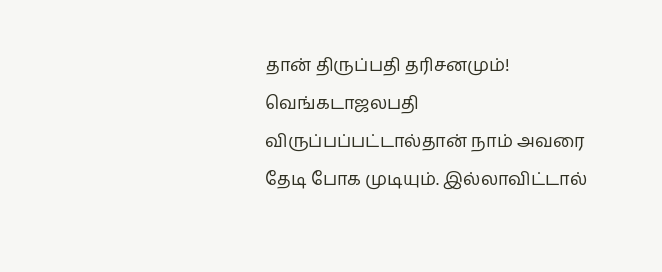தான் திருப்பதி தரிசனமும்! வெங்கடாஜலபதி விருப்பப்பட்டால்தான் நாம் அவரை தேடி போக முடியும். இல்லாவிட்டால்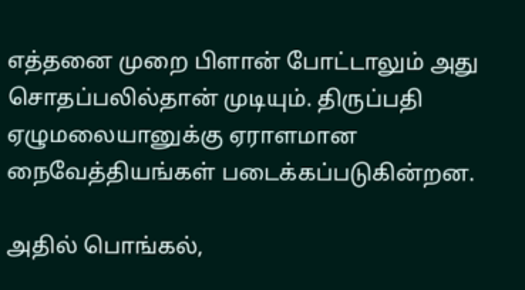எத்தனை முறை பிளான் போட்டாலும் அது சொதப்பலில்தான் முடியும். திருப்பதி ஏழுமலையானுக்கு ஏராளமான நைவேத்தியங்கள் படைக்கப்படுகின்றன.

அதில் பொங்கல்,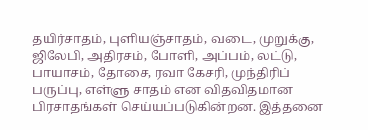தயிர்சாதம், புளியஞ்சாதம், வடை, முறுக்கு, ஜிலேபி, அதிரசம், போளி, அப்பம், லட்டு, பாயாசம், தோசை, ரவா கேசரி, முந்திரிப் பருப்பு, எள்ளு சாதம் என விதவிதமான பிரசாதங்கள் செய்யப்படுகின்றன. இத்தனை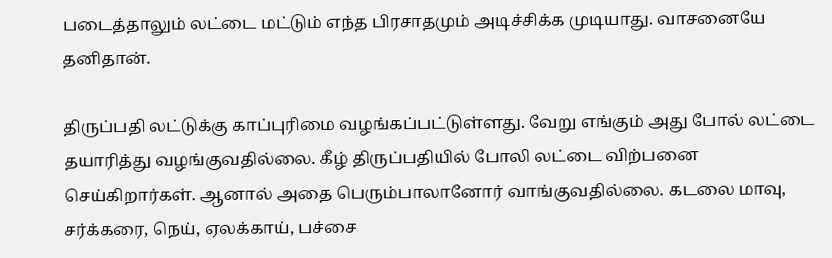படைத்தாலும் லட்டை மட்டும் எந்த பிரசாதமும் அடிச்சிக்க முடியாது. வாசனையே தனிதான்.

திருப்பதி லட்டுக்கு காப்புரிமை வழங்கப்பட்டுள்ளது. வேறு எங்கும் அது போல் லட்டை தயாரித்து வழங்குவதில்லை. கீழ் திருப்பதியில் போலி லட்டை விற்பனை செய்கிறார்கள். ஆனால் அதை பெரும்பாலானோர் வாங்குவதில்லை. கடலை மாவு, சர்க்கரை, நெய், ஏலக்காய், பச்சை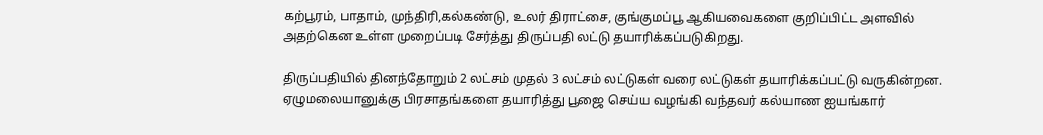கற்பூரம், பாதாம், முந்திரி,கல்கண்டு, உலர் திராட்சை, குங்குமப்பூ ஆகியவைகளை குறிப்பிட்ட அளவில் அதற்கென உள்ள முறைப்படி சேர்த்து திருப்பதி லட்டு தயாரிக்கப்படுகிறது.

திருப்பதியில் தினந்தோறும் 2 லட்சம் முதல் 3 லட்சம் லட்டுகள் வரை லட்டுகள் தயாரிக்கப்பட்டு வருகின்றன. ஏழுமலையானுக்கு பிரசாதங்களை தயாரித்து பூஜை செய்ய வழங்கி வந்தவர் கல்யாண ஐயங்கார்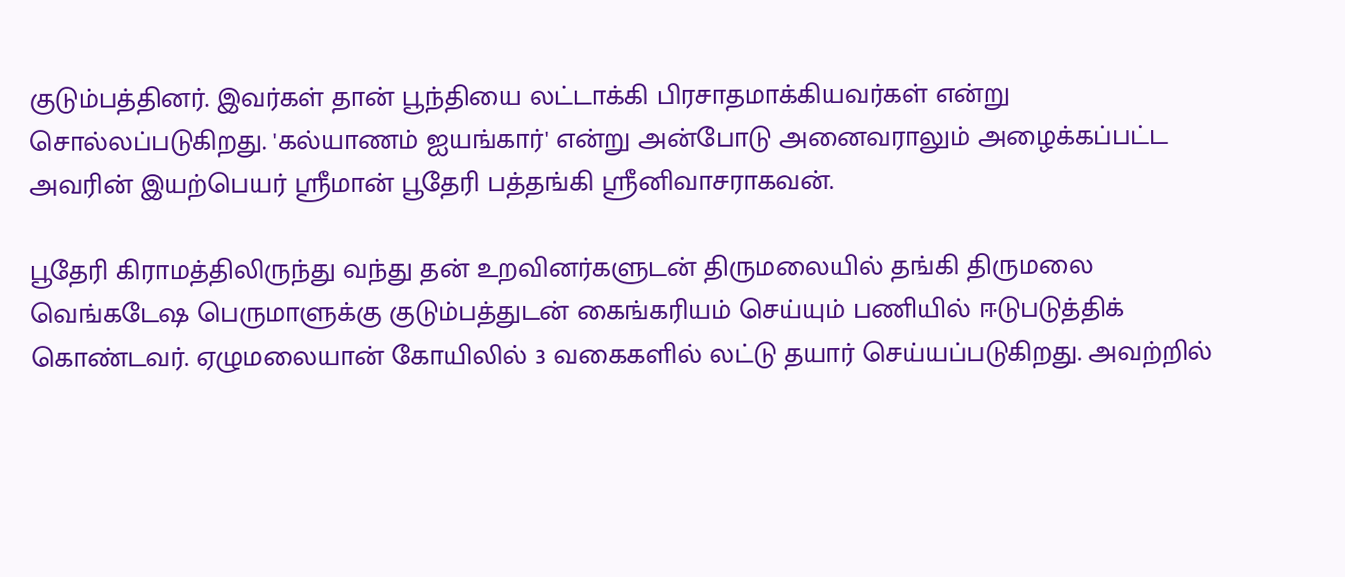குடும்பத்தினர். இவர்கள் தான் பூந்தியை லட்டாக்கி பிரசாதமாக்கியவர்கள் என்று சொல்லப்படுகிறது. 'கல்யாணம் ஐயங்கார்' என்று அன்போடு அனைவராலும் அழைக்கப்பட்ட அவரின் இயற்பெயர் ஸ்ரீமான் பூதேரி பத்தங்கி ஸ்ரீனிவாசராகவன்.

பூதேரி கிராமத்திலிருந்து வந்து தன் உறவினர்களுடன் திருமலையில் தங்கி திருமலை வெங்கடேஷ பெருமாளுக்கு குடும்பத்துடன் கைங்கரியம் செய்யும் பணியில் ஈடுபடுத்திக் கொண்டவர். ஏழுமலையான் கோயிலில் 3 வகைகளில் லட்டு தயார் செய்யப்படுகிறது. அவற்றில்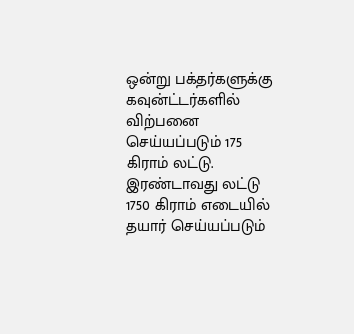ஒன்று பக்தர்களுக்கு கவுன்ட்டர்களில் விற்பனை செய்யப்படும் 175 கிராம் லட்டு. இரண்டாவது லட்டு 1750 கிராம் எடையில் தயார் செய்யப்படும்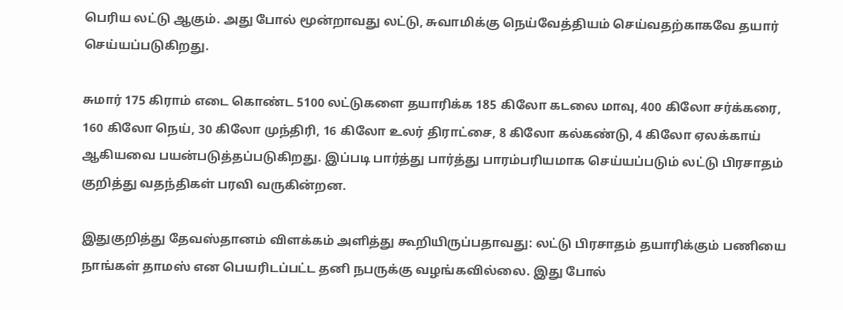பெரிய லட்டு ஆகும். அது போல் மூன்றாவது லட்டு, சுவாமிக்கு நெய்வேத்தியம் செய்வதற்காகவே தயார் செய்யப்படுகிறது.

சுமார் 175 கிராம் எடை கொண்ட 5100 லட்டுகளை தயாரிக்க 185 கிலோ கடலை மாவு, 400 கிலோ சர்க்கரை, 160 கிலோ நெய், 30 கிலோ முந்திரி, 16 கிலோ உலர் திராட்சை, 8 கிலோ கல்கண்டு, 4 கிலோ ஏலக்காய் ஆகியவை பயன்படுத்தப்படுகிறது. இப்படி பார்த்து பார்த்து பாரம்பரியமாக செய்யப்படும் லட்டு பிரசாதம் குறித்து வதந்திகள் பரவி வருகின்றன.

இதுகுறித்து தேவஸ்தானம் விளக்கம் அளித்து கூறியிருப்பதாவது: லட்டு பிரசாதம் தயாரிக்கும் பணியை நாங்கள் தாமஸ் என பெயரிடப்பட்ட தனி நபருக்கு வழங்கவில்லை. இது போல்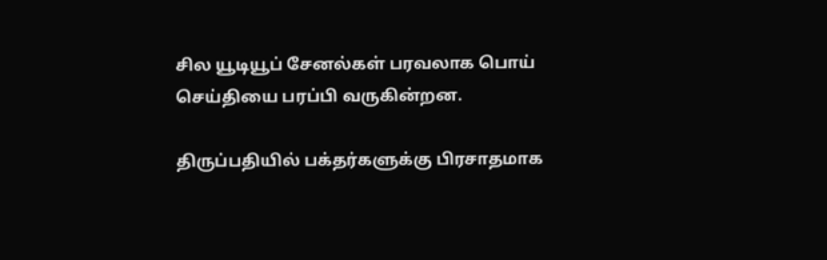சில யூடியூப் சேனல்கள் பரவலாக பொய் செய்தியை பரப்பி வருகின்றன.

திருப்பதியில் பக்தர்களுக்கு பிரசாதமாக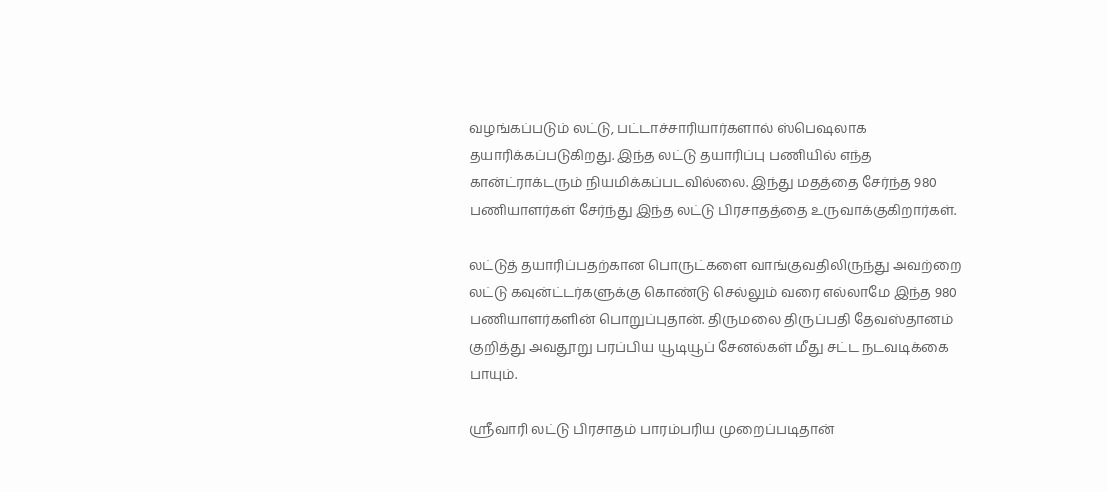வழங்கப்படும் லட்டு, பட்டாச்சாரியார்களால் ஸ்பெஷலாக தயாரிக்கப்படுகிறது. இந்த லட்டு தயாரிப்பு பணியில் எந்த கான்ட்ராக்டரும் நியமிக்கப்படவில்லை. இந்து மதத்தை சேர்ந்த 980 பணியாளர்கள் சேர்ந்து இந்த லட்டு பிரசாதத்தை உருவாக்குகிறார்கள்.

லட்டுத் தயாரிப்பதற்கான பொருட்களை வாங்குவதிலிருந்து அவற்றை லட்டு கவுன்ட்டர்களுக்கு கொண்டு செல்லும் வரை எல்லாமே இந்த 980 பணியாளர்களின் பொறுப்புதான். திருமலை திருப்பதி தேவஸ்தானம் குறித்து அவதூறு பரப்பிய யூடியூப் சேனல்கள் மீது சட்ட நடவடிக்கை பாயும்.

ஸ்ரீவாரி லட்டு பிரசாதம் பாரம்பரிய முறைப்படிதான்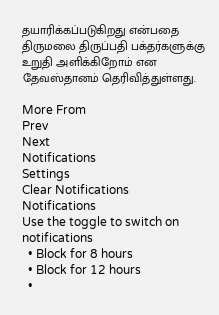தயாரிக்கப்படுகிறது என்பதை திருமலை திருப்பதி பக்தர்களுக்கு உறுதி அளிக்கிறோம் என தேவஸ்தானம் தெரிவித்துள்ளது.

More From
Prev
Next
Notifications
Settings
Clear Notifications
Notifications
Use the toggle to switch on notifications
  • Block for 8 hours
  • Block for 12 hours
  •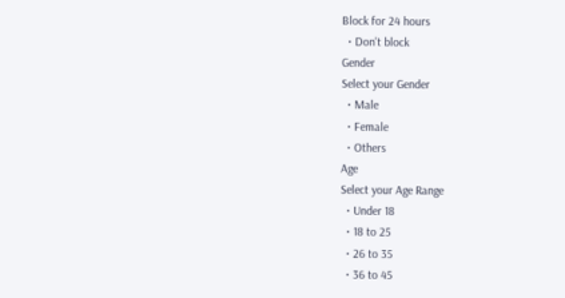Block for 24 hours
  • Don't block
Gender
Select your Gender
  • Male
  • Female
  • Others
Age
Select your Age Range
  • Under 18
  • 18 to 25
  • 26 to 35
  • 36 to 45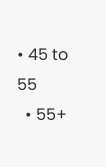• 45 to 55
  • 55+